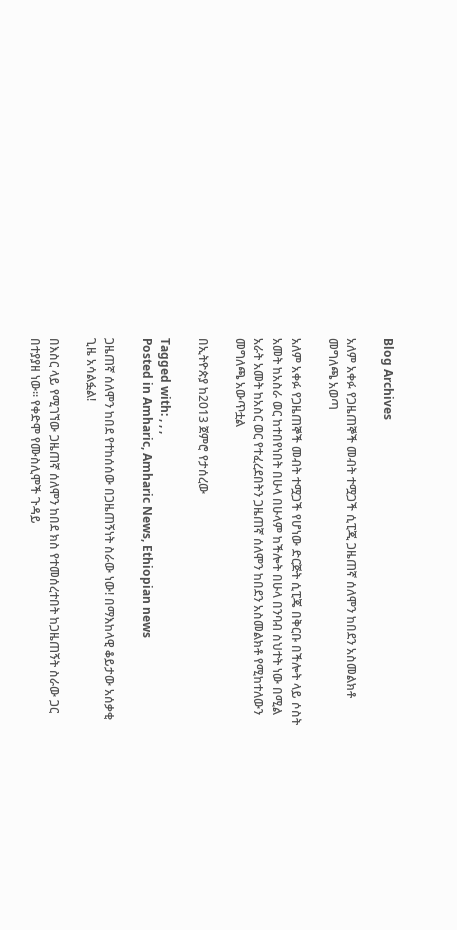Blog Archives

አለም አቀፉ የጋዜጠኞች መብት ተሟጋች ሲፒጂ ጋዜጠኛ ሰለሞን ከበደን አስመልክቶ መግለጫ አወጣ

አለም አቀፉ የጋዜጠኞች መብት ተሟጋች የሆነው ድርጅት ሲፒጄ በቅርቡ በችሎት ላይ ሶስት አመት ከአስራ ወር ከተበየነበት በሁላ በሁላም ከችሎት በሁላ በንባብ ስህተት ነው በሚል አራት አመት ከአስር ወር የተፈረደበትን ጋዜጠኛ ሰለሞን ከበደን አስመልክቶ የሚከተለውን መግለጫ አውጥቷል

በኢትዮጵያ ከ2013 ጀምሮ የታሰረው

Tagged with: , , ,
Posted in Amharic, Amharic News, Ethiopian news

ጋዜጠኛ ሰለሞን ከበደ የተከሰሰው በጋዜጠኝነት ስራው ነው! በማእከላዊ ቆይታው አሰቃቂ ጊዜ አሳልፏል!

በእስር ላይ የሚገኘው ጋዜጠኛ ሰለሞን ከበደ ክስ የተመሰረተበት ከጋዜጠኝት ስራው ጋር በተያያዘ ነው፡፡ የቀድሞ የሙስሊሞች ጉዳይ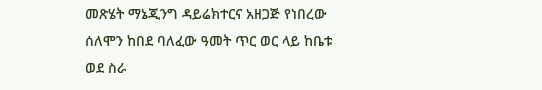መጽሄት ማኔጂንግ ዳይሬክተርና አዘጋጅ የነበረው ሰለሞን ከበደ ባለፈው ዓመት ጥር ወር ላይ ከቤቱ ወደ ስራ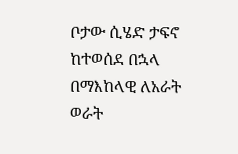ቦታው ሲሄድ ታፍኖ ከተወሰደ በኋላ በማእከላዊ ለአራት ወራት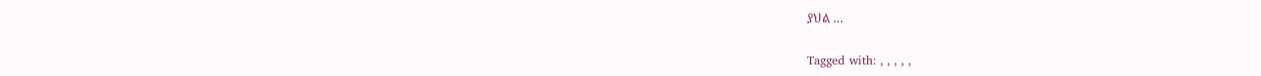ያህል …

Tagged with: , , , , ,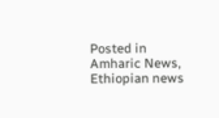Posted in Amharic News, Ethiopian news